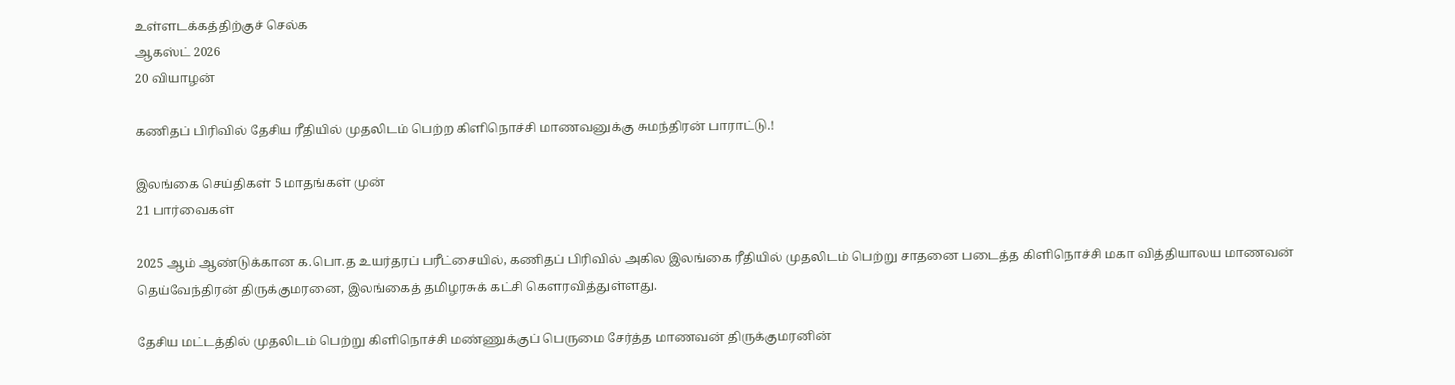உள்ளடக்கத்திற்குச் செல்க
ஆகஸ்ட் 2026
20 வியாழன்

கணிதப் பிரிவில் தேசிய ரீதியில் முதலிடம் பெற்ற கிளிநொச்சி மாணவனுக்கு சுமந்திரன் பாராட்டு.!

இலங்கை செய்திகள் 5 மாதங்கள் முன்
21 பார்வைகள்

2025 ஆம் ஆண்டுக்கான க.பொ.த உயர்தரப் பரீட்சையில், கணிதப் பிரிவில் அகில இலங்கை ரீதியில் முதலிடம் பெற்று சாதனை படைத்த கிளிநொச்சி மகா வித்தியாலய மாணவன் தெய்வேந்திரன் திருக்குமரனை, இலங்கைத் தமிழரசுக் கட்சி கௌரவித்துள்ளது.

தேசிய மட்டத்தில் முதலிடம் பெற்று கிளிநொச்சி மண்ணுக்குப் பெருமை சேர்த்த மாணவன் திருக்குமரனின்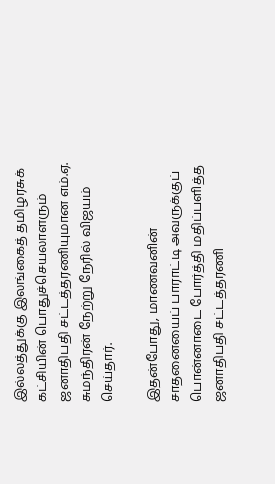இல்லத்துக்கு இலங்கைத் தமிழரசுக் கட்சியின் பொதுச்செயலாளரும் ஜனாதிபதி சட்டத்தரணியுமான எம்.ஏ. சுமந்திரன் நேற்று நேரில் விஜயம் செய்தார்.

இதன்போது, மாணவனின் சாதனையைப் பாராட்டி அவருக்குப் பொன்னாடை போர்த்தி மதிப்பளித்த ஜனாதிபதி சட்டத்தரணி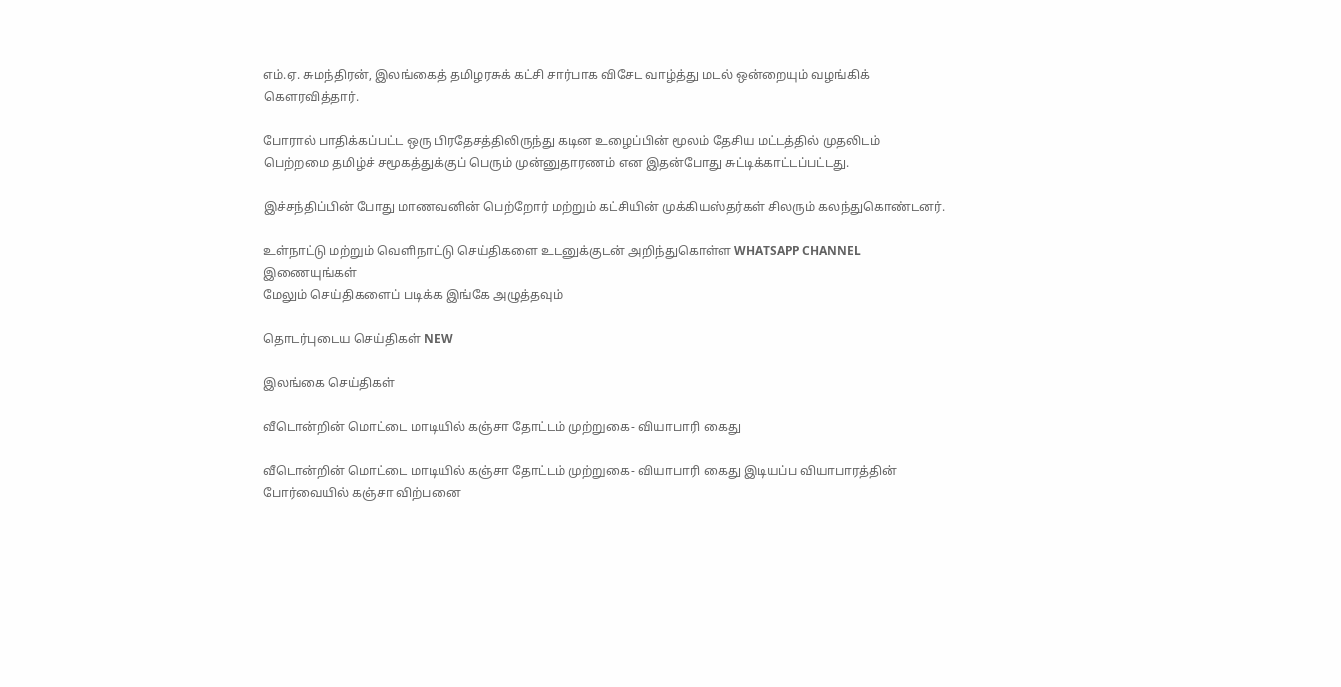எம்.ஏ. சுமந்திரன், இலங்கைத் தமிழரசுக் கட்சி சார்பாக விசேட வாழ்த்து மடல் ஒன்றையும் வழங்கிக் கௌரவித்தார்.

போரால் பாதிக்கப்பட்ட ஒரு பிரதேசத்திலிருந்து கடின உழைப்பின் மூலம் தேசிய மட்டத்தில் முதலிடம் பெற்றமை தமிழ்ச் சமூகத்துக்குப் பெரும் முன்னுதாரணம் என இதன்போது சுட்டிக்காட்டப்பட்டது.

இச்சந்திப்பின் போது மாணவனின் பெற்றோர் மற்றும் கட்சியின் முக்கியஸ்தர்கள் சிலரும் கலந்துகொண்டனர்.

உள்நாட்டு மற்றும் வெளிநாட்டு செய்திகளை உடனுக்குடன் அறிந்துகொள்ள WHATSAPP CHANNEL இணையுங்கள்
மேலும் செய்திகளைப் படிக்க இங்கே அழுத்தவும்

தொடர்புடைய செய்திகள் NEW

இலங்கை செய்திகள்

வீடொன்றின் மொட்டை மாடியில் கஞ்சா தோட்டம் முற்றுகை- வியாபாரி கைது

வீடொன்றின் மொட்டை மாடியில் கஞ்சா தோட்டம் முற்றுகை- வியாபாரி கைது இடியப்ப வியாபாரத்தின் போர்வையில் கஞ்சா விற்பனை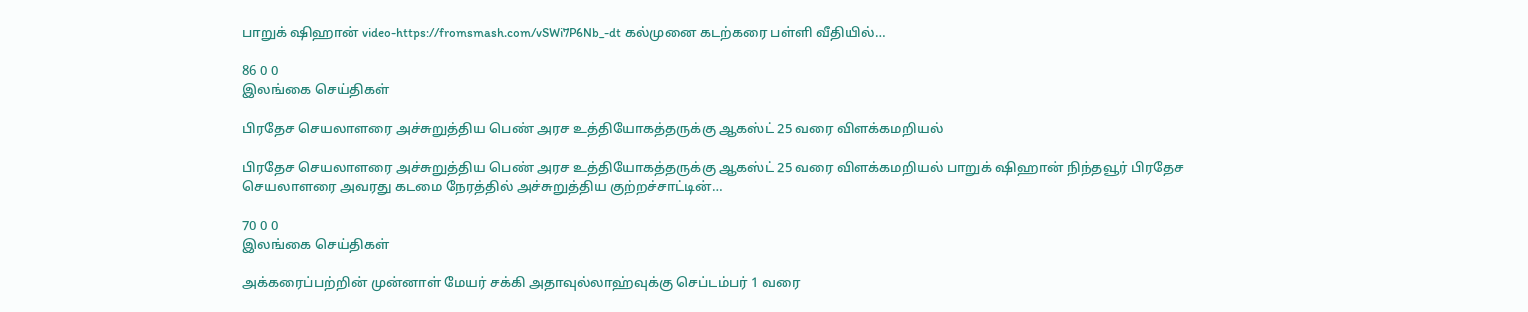பாறுக் ஷிஹான் video-https://fromsmash.com/vSWi7P6Nb_-dt கல்முனை கடற்கரை பள்ளி வீதியில்…

86 0 0
இலங்கை செய்திகள்

பிரதேச செயலாளரை அச்சுறுத்திய பெண் அரச உத்தியோகத்தருக்கு ஆகஸ்ட் 25 வரை விளக்கமறியல்

பிரதேச செயலாளரை அச்சுறுத்திய பெண் அரச உத்தியோகத்தருக்கு ஆகஸ்ட் 25 வரை விளக்கமறியல் பாறுக் ஷிஹான் நிந்தவூர் பிரதேச செயலாளரை அவரது கடமை நேரத்தில் அச்சுறுத்திய குற்றச்சாட்டின்…

70 0 0
இலங்கை செய்திகள்

அக்கரைப்பற்றின் முன்னாள் மேயர் சக்கி அதாவுல்லாஹ்வுக்கு செப்டம்பர் 1 வரை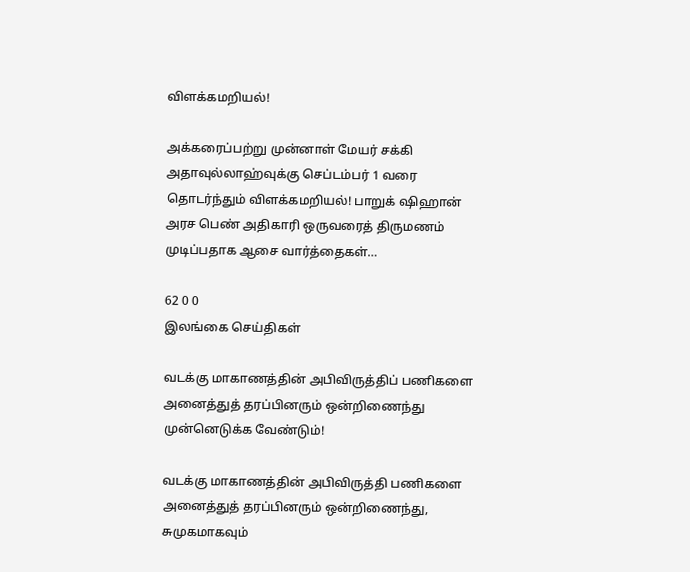விளக்கமறியல்!

அக்கரைப்பற்று முன்னாள் மேயர் சக்கி அதாவுல்லாஹ்வுக்கு செப்டம்பர் 1 வரை தொடர்ந்தும் விளக்கமறியல்! பாறுக் ஷிஹான் அரச பெண் அதிகாரி ஒருவரைத் திருமணம் முடிப்பதாக ஆசை வார்த்தைகள்…

62 0 0
இலங்கை செய்திகள்

வடக்கு மாகாணத்தின் அபிவிருத்திப் பணிகளை அனைத்துத் தரப்பினரும் ஒன்றிணைந்து முன்னெடுக்க வேண்டும்!

வடக்கு மாகாணத்தின் அபிவிருத்தி பணிகளை அனைத்துத் தரப்பினரும் ஒன்றிணைந்து, சுமுகமாகவும்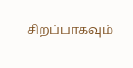சிறப்பாகவும்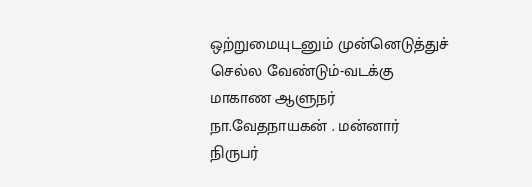ஒற்றுமையுடனும் முன்னெடுத்துச் செல்ல வேண்டும்-வடக்கு மாகாண ஆளுநர் நா.வேதநாயகன் . மன்னார் நிருபர்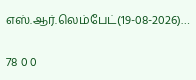எஸ்.ஆர்.லெம்பேட்(19-08-2026)…

78 0 0